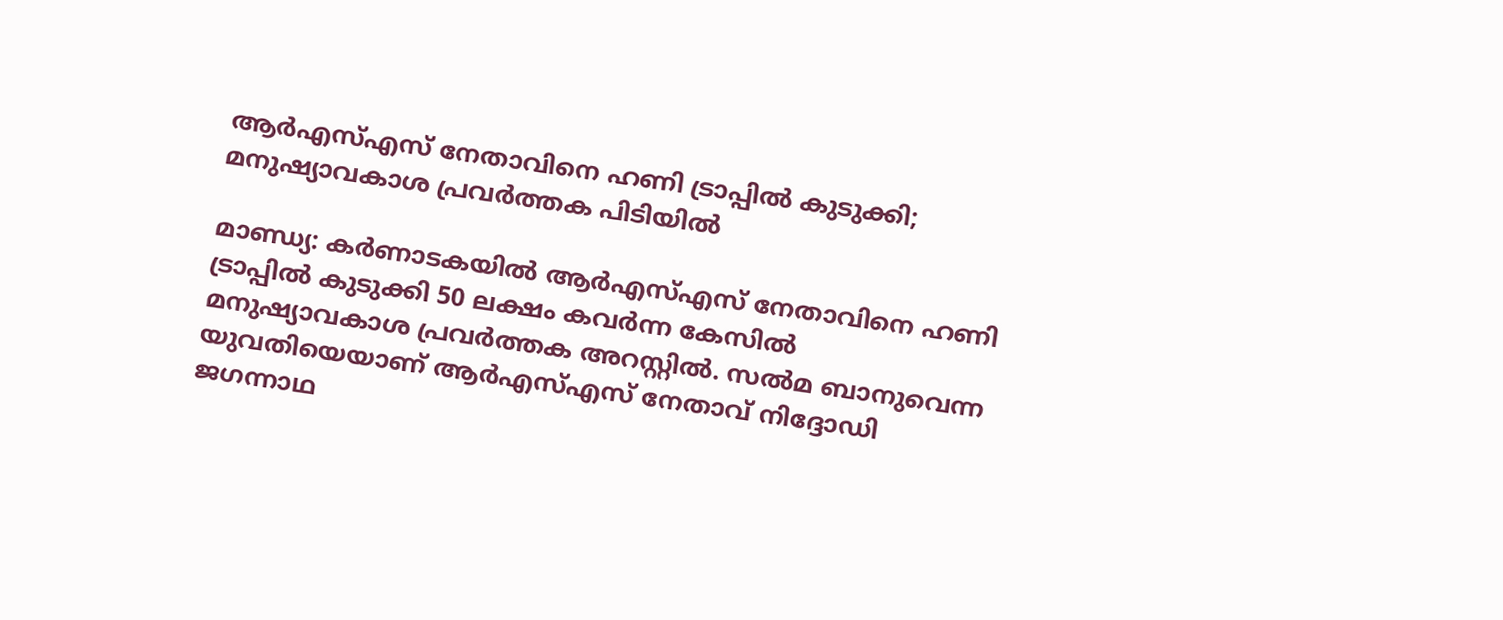ആര്‍എസ്എസ് നേതാവിനെ ഹണി ട്രാപ്പില്‍ കുടുക്കി; മനുഷ്യാവകാശ പ്രവര്‍ത്തക പിടിയില്‍

മാണ്ഡ്യ: കര്‍ണാടകയില്‍ ആര്‍എസ്എസ് നേതാവിനെ ഹണി ട്രാപ്പില്‍ കുടുക്കി 50 ലക്ഷം കവര്‍ന്ന കേസില്‍ മനുഷ്യാവകാശ പ്രവര്‍ത്തക അറസ്റ്റില്‍. സല്‍മ ബാനുവെന്ന യുവതിയെയാണ് ആര്‍എസ്എസ് നേതാവ് നിദ്ദോഡി ജഗന്നാഥ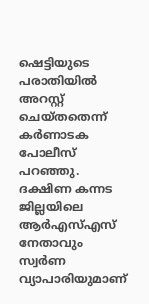ഷെട്ടിയുടെ പരാതിയില്‍ അറസ്റ്റ് ചെയ്തതെന്ന് കര്‍ണാടക പോലീസ് പറഞ്ഞു.
ദക്ഷിണ കന്നട ജില്ലയിലെ ആര്‍എസ്എസ് നേതാവും സ്വര്‍ണ വ്യാപാരിയുമാണ്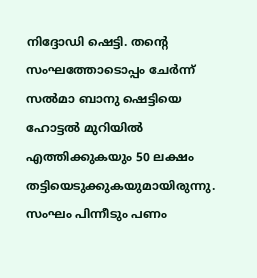നിദ്ദോഡി ഷെട്ടി. തന്റെ സംഘത്തോടൊപ്പം ചേര്‍ന്ന് സല്‍മാ ബാനു ഷെട്ടിയെ ഹോട്ടല്‍ മുറിയില്‍ എത്തിക്കുകയും 50 ലക്ഷം തട്ടിയെടുക്കുകയുമായിരുന്നു. സംഘം പിന്നീടും പണം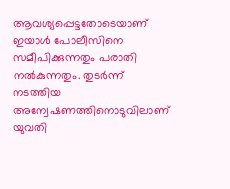ആവശ്യപ്പെട്ടതോടെയാണ് ഇയാള്‍ പോലീസിനെ സമീപിക്കുന്നതും പരാതി നല്‍കുന്നതും. തുടര്‍ന്ന് നടത്തിയ അന്വേഷണത്തിനൊടുവിലാണ് യുവതി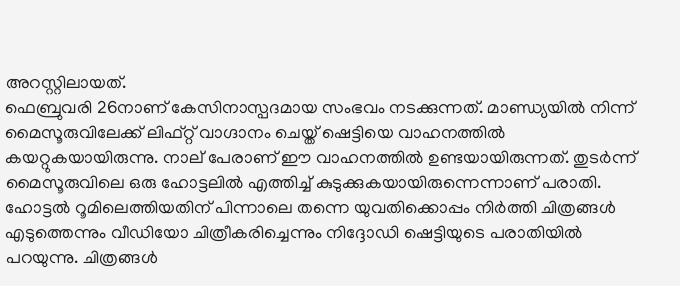അറസ്റ്റിലായത്.
ഫെബ്രുവരി 26നാണ് കേസിനാസ്പദമായ സംഭവം നടക്കുന്നത്. മാണ്ഡ്യയില്‍ നിന്ന് മൈസൂരുവിലേക്ക് ലിഫ്റ്റ് വാഗ്ദാനം ചെയ്ത് ഷെട്ടിയെ വാഹനത്തില്‍ കയറ്റുകയായിരുന്നു. നാല് പേരാണ് ഈ വാഹനത്തില്‍ ഉണ്ടയായിരുന്നത്. തുടര്‍ന്ന് മൈസൂരുവിലെ ഒരു ഹോട്ടലില്‍ എത്തിച്ച് കുടുക്കുകയായിരുന്നെന്നാണ് പരാതി.
ഹോട്ടല്‍ റൂമിലെത്തിയതിന് പിന്നാലെ തന്നെ യുവതിക്കൊപ്പം നിര്‍ത്തി ചിത്രങ്ങള്‍ എടുത്തെന്നും വീഡിയോ ചിത്രീകരിച്ചെന്നും നിദ്ദോഡി ഷെട്ടിയുടെ പരാതിയില്‍ പറയുന്നു. ചിത്രങ്ങള്‍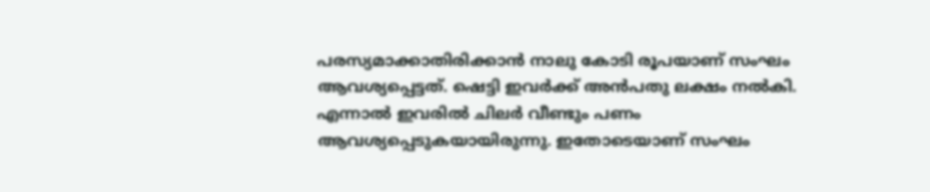പരസ്യമാക്കാതിരിക്കാന്‍ നാലു കോടി രൂപയാണ് സംഘം ആവശ്യപ്പെട്ടത്. ഷെട്ടി ഇവര്‍ക്ക് അന്‍പതു ലക്ഷം നല്‍കി. എന്നാല്‍ ഇവരില്‍ ചിലര്‍ വീണ്ടും പണം ആവശ്യപ്പെടുകയായിരുന്നു. ഇതോടെയാണ് സംഘം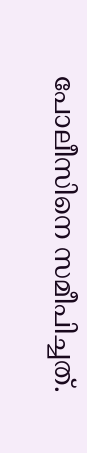പോലീസിനെ സമീപിച്ചത്.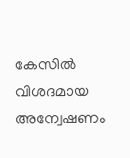കേസില്‍ വിശദമായ അന്വേഷണം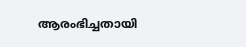ആരംഭിച്ചതായി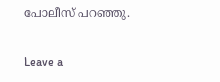പോലീസ് പറഞ്ഞു.

Leave a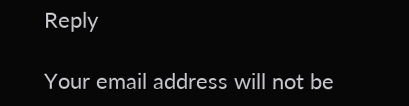Reply

Your email address will not be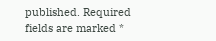published. Required fields are marked *